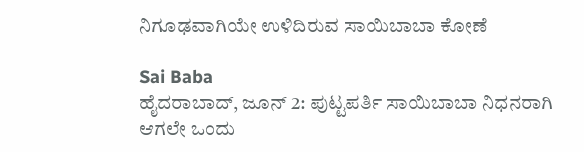ನಿಗೂಢವಾಗಿಯೇ ಉಳಿದಿರುವ ಸಾಯಿಬಾಬಾ ಕೋಣೆ

Sai Baba
ಹೈದರಾಬಾದ್‌, ಜೂನ್ 2: ಪುಟ್ಟಪರ್ತಿ ಸಾಯಿಬಾಬಾ ನಿಧನರಾಗಿ ಆಗಲೇ ಒಂದು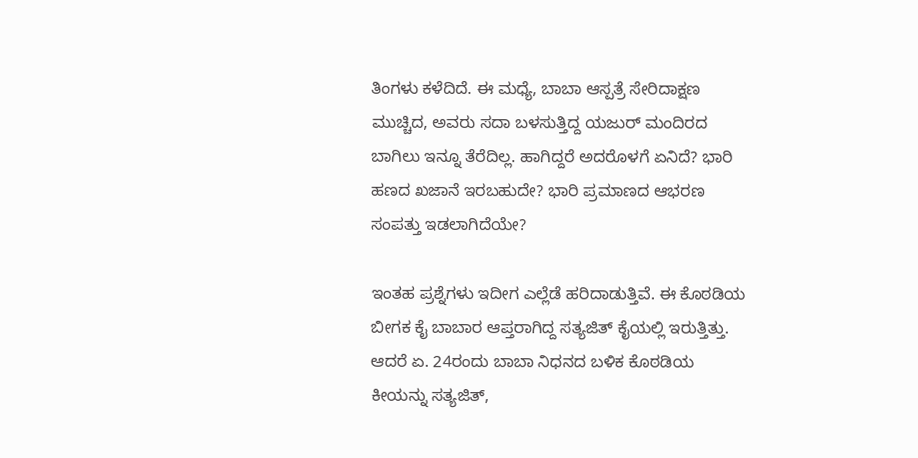ತಿಂಗಳು ಕಳೆದಿದೆ. ಈ ಮಧ್ಯೆ, ಬಾಬಾ ಆಸ್ಪತ್ರೆ ಸೇರಿದಾಕ್ಷಣ ಮುಚ್ಚಿದ, ಅವರು ಸದಾ ಬಳಸುತ್ತಿದ್ದ ಯಜುರ್ ಮಂದಿರದ ಬಾಗಿಲು ಇನ್ನೂ ತೆರೆದಿಲ್ಲ. ಹಾಗಿದ್ದರೆ ಅದರೊಳಗೆ ಏನಿದೆ? ಭಾರಿ ಹಣದ ಖಜಾನೆ ಇರಬಹುದೇ? ಭಾರಿ ಪ್ರಮಾಣದ ಆಭರಣ ಸಂಪತ್ತು ಇಡಲಾಗಿದೆಯೇ?

ಇಂತಹ ಪ್ರಶ್ನೆಗಳು ಇದೀಗ ಎಲ್ಲೆಡೆ ಹರಿದಾಡುತ್ತಿವೆ. ಈ ಕೊಠಡಿಯ ಬೀಗಕ ಕೈ ಬಾಬಾರ ಆಪ್ತರಾಗಿದ್ದ ಸತ್ಯಜಿತ್‌ ಕೈಯಲ್ಲಿ ಇರುತ್ತಿತ್ತು. ಆದರೆ ಏ. 24ರಂದು ಬಾಬಾ ನಿಧನದ ಬಳಿಕ ಕೊಠಡಿಯ ಕೀಯನ್ನು ಸತ್ಯಜಿತ್‌,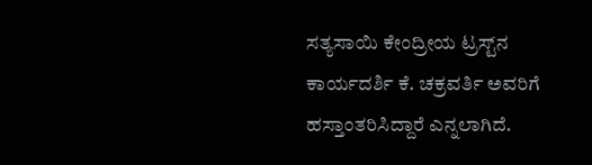ಸತ್ಯಸಾಯಿ ಕೇಂದ್ರೀಯ ಟ್ರಸ್ಟ್‌ನ ಕಾರ್ಯದರ್ಶಿ ಕೆ. ಚಕ್ರವರ್ತಿ ಅವರಿಗೆ ಹಸ್ತಾಂತರಿಸಿದ್ದಾರೆ ಎನ್ನಲಾಗಿದೆ.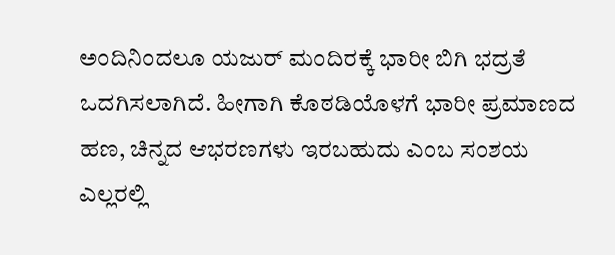ಅಂದಿನಿಂದಲೂ ಯಜುರ್ ಮಂದಿರಕ್ಕೆ ಭಾರೀ ಬಿಗಿ ಭದ್ರತೆ ಒದಗಿಸಲಾಗಿದೆ. ಹೀಗಾಗಿ ಕೊಠಡಿಯೊಳಗೆ ಭಾರೀ ಪ್ರಮಾಣದ ಹಣ, ಚಿನ್ನದ ಆಭರಣಗಳು ಇರಬಹುದು ಎಂಬ ಸಂಶಯ ಎಲ್ಲರಲ್ಲಿ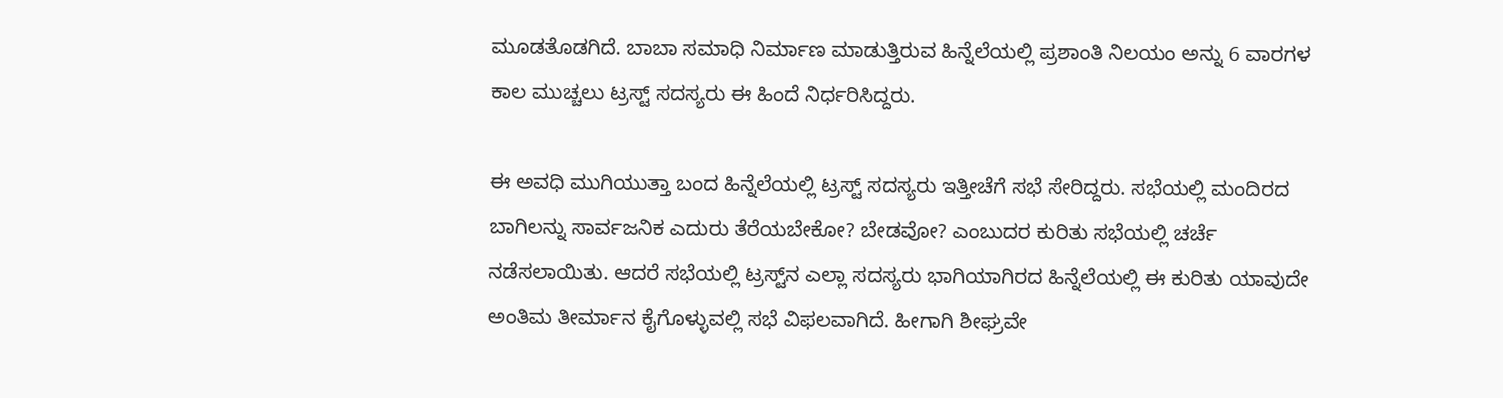ಮೂಡತೊಡಗಿದೆ. ಬಾಬಾ ಸಮಾಧಿ ನಿರ್ಮಾಣ ಮಾಡುತ್ತಿರುವ ಹಿನ್ನೆಲೆಯಲ್ಲಿ ಪ್ರಶಾಂತಿ ನಿಲಯಂ ಅನ್ನು 6 ವಾರಗಳ ಕಾಲ ಮುಚ್ಚಲು ಟ್ರಸ್ಟ್‌ ಸದಸ್ಯರು ಈ ಹಿಂದೆ ನಿರ್ಧರಿಸಿದ್ದರು.

ಈ ಅವಧಿ ಮುಗಿಯುತ್ತಾ ಬಂದ ಹಿನ್ನೆಲೆಯಲ್ಲಿ ಟ್ರಸ್ಟ್‌ ಸದಸ್ಯರು ಇತ್ತೀಚೆಗೆ ಸಭೆ ಸೇರಿದ್ದರು. ಸಭೆಯಲ್ಲಿ ಮಂದಿರದ ಬಾಗಿಲನ್ನು ಸಾರ್ವಜನಿಕ ಎದುರು ತೆರೆಯಬೇಕೋ? ಬೇಡವೋ? ಎಂಬುದರ ಕುರಿತು ಸಭೆಯಲ್ಲಿ ಚರ್ಚೆ ನಡೆಸಲಾಯಿತು. ಆದರೆ ಸಭೆಯಲ್ಲಿ ಟ್ರಸ್ಟ್‌ನ ಎಲ್ಲಾ ಸದಸ್ಯರು ಭಾಗಿಯಾಗಿರದ ಹಿನ್ನೆಲೆಯಲ್ಲಿ ಈ ಕುರಿತು ಯಾವುದೇ ಅಂತಿಮ ತೀರ್ಮಾನ ಕೈಗೊಳ್ಳುವಲ್ಲಿ ಸಭೆ ವಿಫ‌ಲವಾಗಿದೆ. ಹೀಗಾಗಿ ಶೀಘ್ರವೇ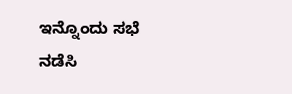ಇನ್ನೊಂದು ಸಭೆ ನಡೆಸಿ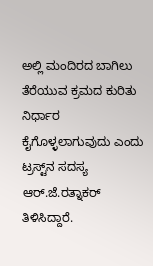ಅಲ್ಲಿ ಮಂದಿರದ ಬಾಗಿಲು ತೆರೆಯುವ ಕ್ರಮದ ಕುರಿತು ನಿರ್ಧಾರ ಕೈಗೊಳ್ಳಲಾಗುವುದು ಎಂದು ಟ್ರಸ್ಟ್‌ನ ಸದಸ್ಯ ಆರ್‌.ಜೆ.ರತ್ನಾಕರ್ ತಿಳಿಸಿದ್ದಾರೆ.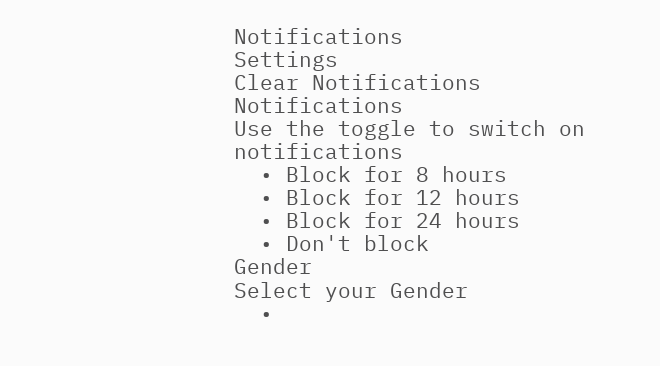Notifications
Settings
Clear Notifications
Notifications
Use the toggle to switch on notifications
  • Block for 8 hours
  • Block for 12 hours
  • Block for 24 hours
  • Don't block
Gender
Select your Gender
  •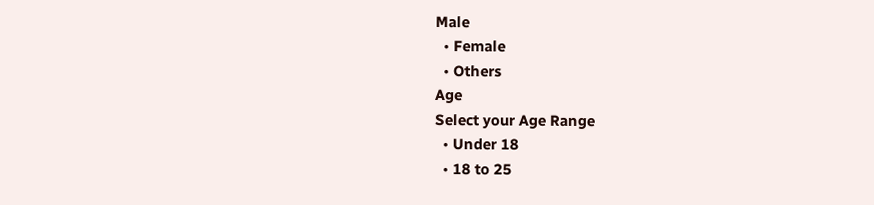Male
  • Female
  • Others
Age
Select your Age Range
  • Under 18
  • 18 to 25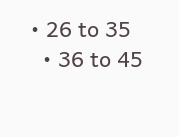• 26 to 35
  • 36 to 45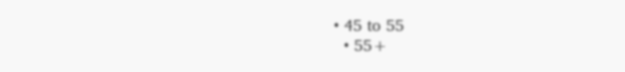• 45 to 55
  • 55+